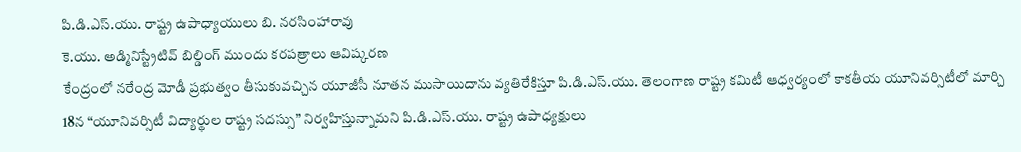పి.డి.ఎస్.యు. రాష్ట్ర ఉపాధ్యాయులు బి. నరసింహారావు
కె.యు. అడ్మినిస్ట్రేటివ్ బిల్డింగ్ ముందు కరపత్రాలు ఆవిష్కరణ
కేంద్రంలో నరేంద్ర మోడీ ప్రభుత్వం తీసుకువచ్చిన యూజీసీ నూతన ముసాయిదాను వ్యతిరేకిస్తూ పి.డి.ఎస్.యు. తెలంగాణ రాష్ట్ర కమిటీ ఆధ్వర్యంలో కాకతీయ యూనివర్సిటీలో మార్చి 18న “యూనివర్సిటీ విద్యార్థుల రాష్ట్ర సదస్సు” నిర్వహిస్తున్నామని పి.డి.ఎస్.యు. రాష్ట్ర ఉపాధ్యక్షులు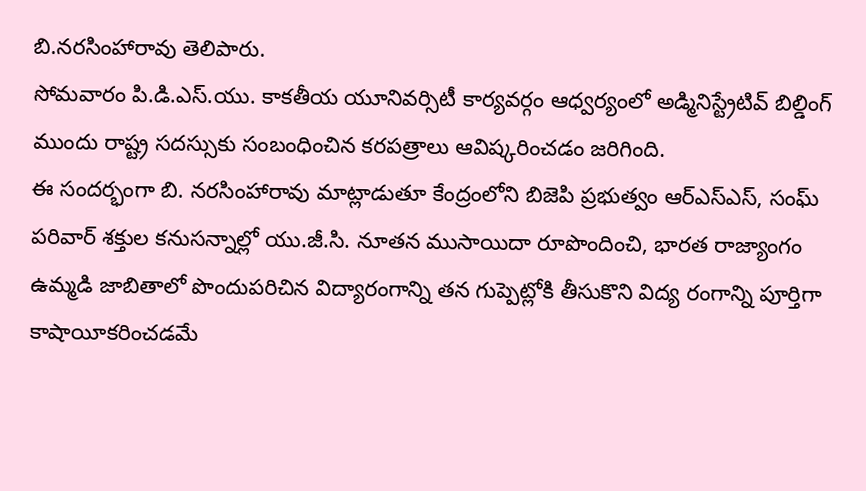బి.నరసింహారావు తెలిపారు.
సోమవారం పి.డి.ఎస్.యు. కాకతీయ యూనివర్సిటీ కార్యవర్గం ఆధ్వర్యంలో అడ్మినిస్ట్రేటివ్ బిల్డింగ్ ముందు రాష్ట్ర సదస్సుకు సంబంధించిన కరపత్రాలు ఆవిష్కరించడం జరిగింది.
ఈ సందర్భంగా బి. నరసింహారావు మాట్లాడుతూ కేంద్రంలోని బిజెపి ప్రభుత్వం ఆర్ఎస్ఎస్, సంఘ్ పరివార్ శక్తుల కనుసన్నాల్లో యు.జీ.సి. నూతన ముసాయిదా రూపొందించి, భారత రాజ్యాంగం ఉమ్మడి జాబితాలో పొందుపరిచిన విద్యారంగాన్ని తన గుప్పెట్లోకి తీసుకొని విద్య రంగాన్ని పూర్తిగా కాషాయీకరించడమే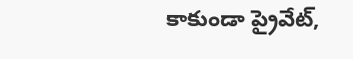కాకుండా ప్రైవేట్,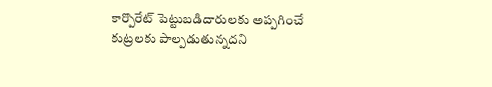కార్పొరేట్ పెట్టుబడిదారులకు అప్పగించే కుట్రలకు పాల్పడుతున్నదని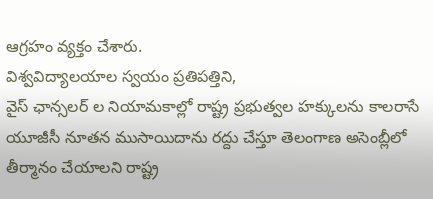ఆగ్రహం వ్యక్తం చేశారు.
విశ్వవిద్యాలయాల స్వయం ప్రతిపత్తిని,
వైస్ ఛాన్సలర్ ల నియామకాల్లో రాష్ట్ర ప్రభుత్వల హక్కులను కాలరాసే యూజీసీ నూతన ముసాయిదాను రద్దు చేస్తూ తెలంగాణ అసెంబ్లీలో తీర్మానం చేయాలని రాష్ట్ర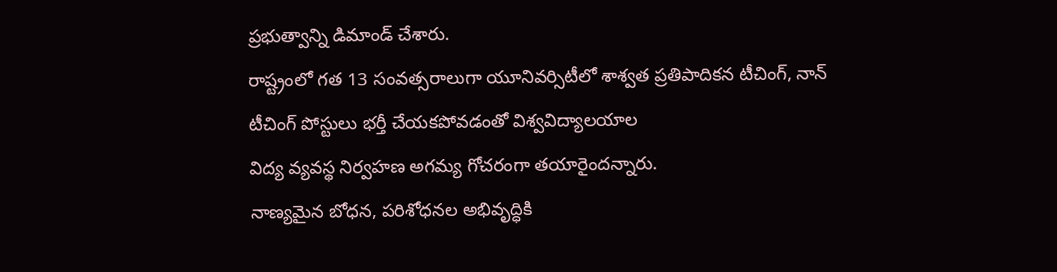ప్రభుత్వాన్ని డిమాండ్ చేశారు.
రాష్ట్రంలో గత 13 సంవత్సరాలుగా యూనివర్సిటీలో శాశ్వత ప్రతిపాదికన టీచింగ్, నాన్ టీచింగ్ పోస్టులు భర్తీ చేయకపోవడంతో విశ్వవిద్యాలయాల
విద్య వ్యవస్థ నిర్వహణ అగమ్య గోచరంగా తయారైందన్నారు.
నాణ్యమైన బోధన, పరిశోధనల అభివృద్ధికి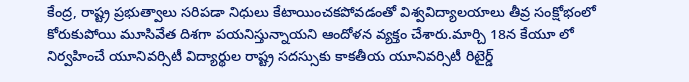కేంద్ర, రాష్ట్ర ప్రభుత్వాలు సరిపడా నిధులు కేటాయించకపోవడంతో విశ్వవిద్యాలయాలు తీవ్ర సంక్షోభంలో కోరుకుపోయి మూసివేత దిశగా పయనిస్తున్నాయని ఆందోళన వ్యక్తం చేశారు.మార్చి 18న కేయూ లో నిర్వహించే యూనివర్సిటీ విద్యార్థుల రాష్ట్ర సదస్సుకు కాకతీయ యూనివర్సిటీ రిటైర్డ్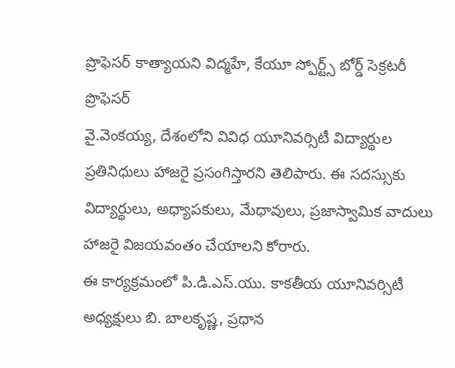ప్రొఫెసర్ కాత్యాయని విద్మహే, కేయూ స్పోర్ట్స్ బోర్డ్ సెక్రటరీ ప్రొఫెసర్
వై.వెంకయ్య, దేశంలోని వివిధ యూనివర్సిటీ విద్యార్థుల ప్రతినిధులు హాజరై ప్రసంగిస్తారని తెలిపారు. ఈ సదస్సుకు విద్యార్థులు, అధ్యాపకులు, మేధావులు, ప్రజాస్వామిక వాదులు హాజరై విజయవంతం చేయాలని కోరారు.
ఈ కార్యక్రమంలో పి.డి.ఎస్.యు. కాకతీయ యూనివర్సిటీ అధ్యక్షులు బి. బాలకృష్ణ, ప్రధాన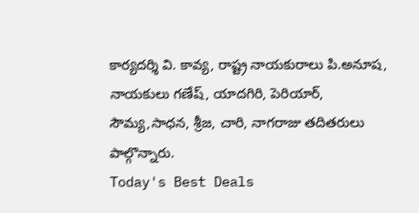కార్యదర్శి వి. కావ్య, రాష్ట్ర నాయకురాలు పి.అనూష, నాయకులు గణేష్, యాదగిరి, పెరియార్, సౌమ్య,సాధన, శ్రీజ, చారి, నాగరాజు తదితరులు పాల్గొన్నారు.
Today's Best Deals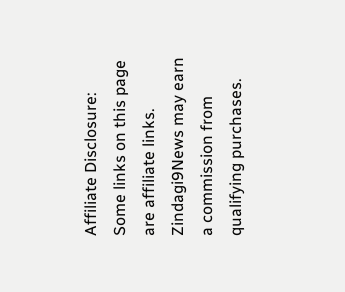Affiliate Disclosure: Some links on this page are affiliate links. Zindagi9News may earn a commission from qualifying purchases.